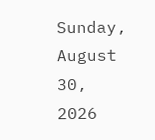Sunday, August 30, 2026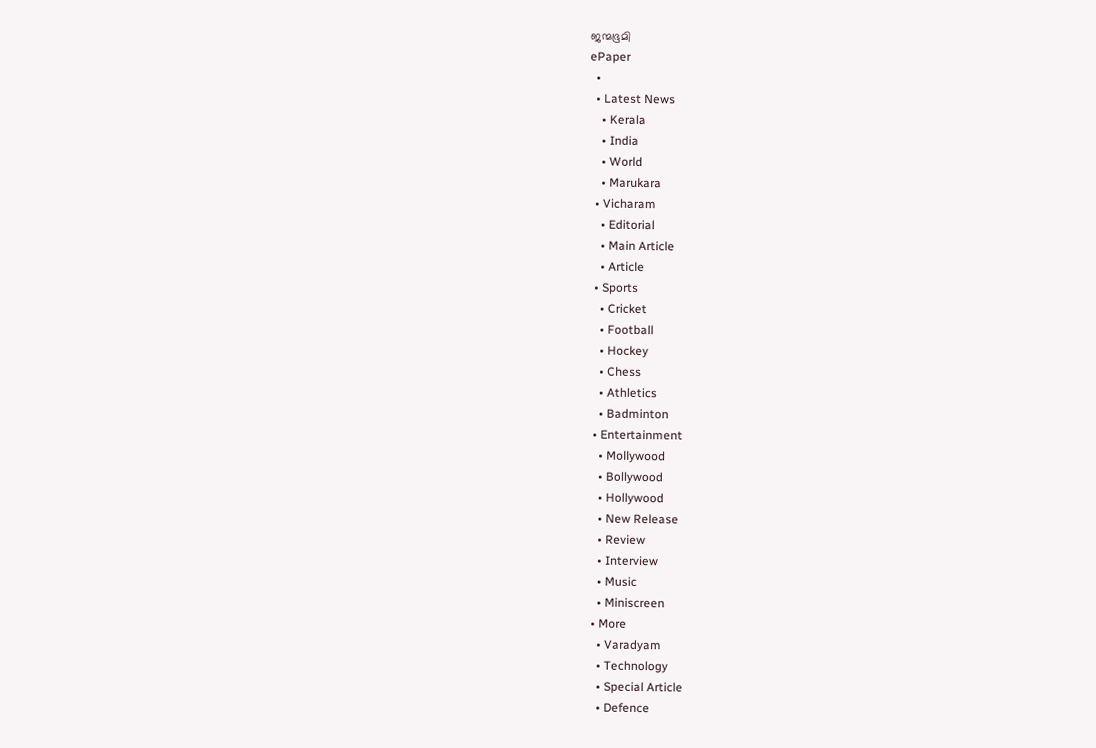ജന്മഭൂമി
ePaper
  •
  • Latest News
    • Kerala
    • India
    • World
    • Marukara
  • Vicharam
    • Editorial
    • Main Article
    • Article
  • Sports
    • Cricket
    • Football
    • Hockey
    • Chess
    • Athletics
    • Badminton
  • Entertainment
    • Mollywood
    • Bollywood
    • Hollywood
    • New Release
    • Review
    • Interview
    • Music
    • Miniscreen
  • More
    • Varadyam
    • Technology
    • Special Article
    • Defence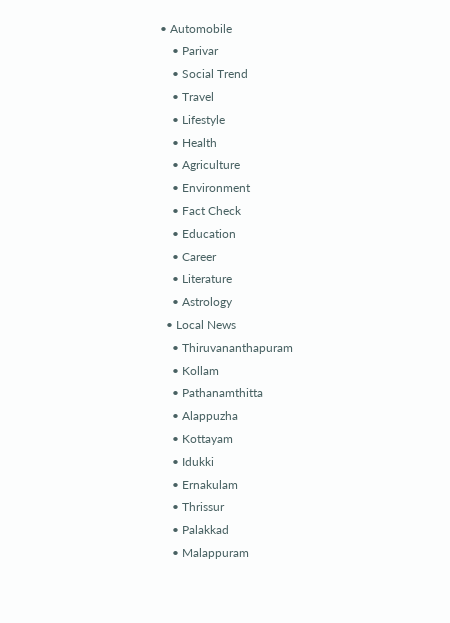• Automobile
    • Parivar
    • Social Trend
    • Travel
    • Lifestyle
    • Health
    • Agriculture
    • Environment
    • Fact Check
    • Education
    • Career
    • Literature
    • Astrology
  • Local News
    • Thiruvananthapuram
    • Kollam
    • Pathanamthitta
    • Alappuzha
    • Kottayam
    • Idukki
    • Ernakulam
    • Thrissur
    • Palakkad
    • Malappuram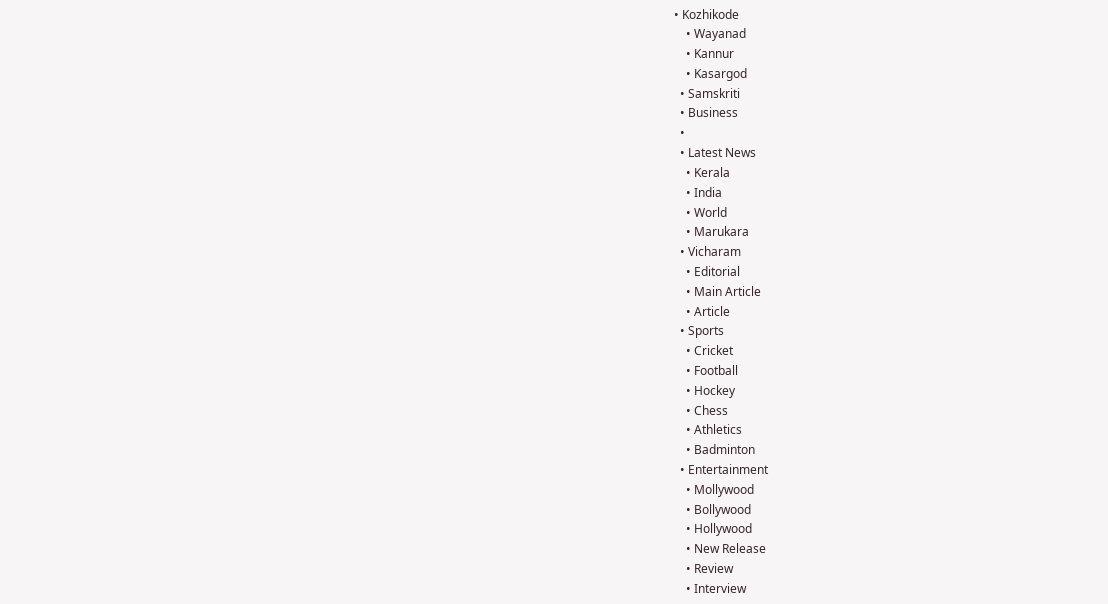• Kozhikode
    • Wayanad
    • Kannur
    • Kasargod
  • Samskriti
  • Business
  •
  • Latest News
    • Kerala
    • India
    • World
    • Marukara
  • Vicharam
    • Editorial
    • Main Article
    • Article
  • Sports
    • Cricket
    • Football
    • Hockey
    • Chess
    • Athletics
    • Badminton
  • Entertainment
    • Mollywood
    • Bollywood
    • Hollywood
    • New Release
    • Review
    • Interview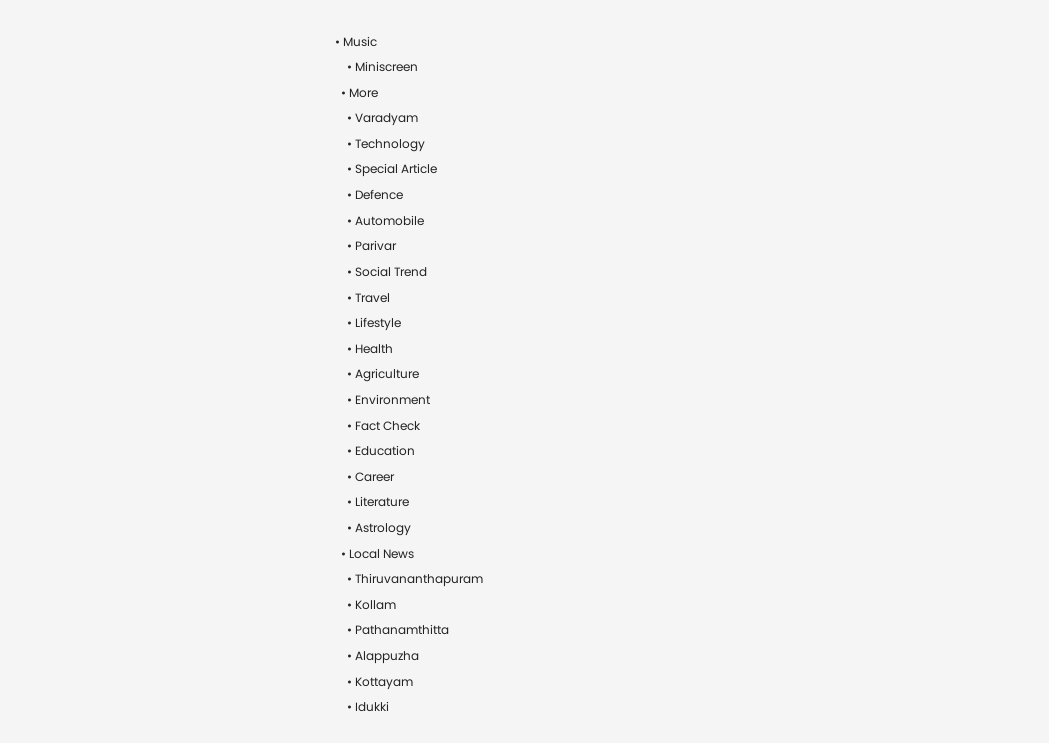• Music
    • Miniscreen
  • More
    • Varadyam
    • Technology
    • Special Article
    • Defence
    • Automobile
    • Parivar
    • Social Trend
    • Travel
    • Lifestyle
    • Health
    • Agriculture
    • Environment
    • Fact Check
    • Education
    • Career
    • Literature
    • Astrology
  • Local News
    • Thiruvananthapuram
    • Kollam
    • Pathanamthitta
    • Alappuzha
    • Kottayam
    • Idukki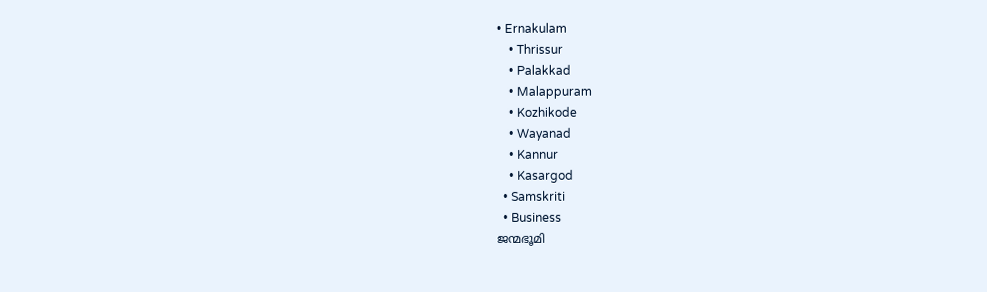• Ernakulam
    • Thrissur
    • Palakkad
    • Malappuram
    • Kozhikode
    • Wayanad
    • Kannur
    • Kasargod
  • Samskriti
  • Business
ജന്മഭൂമി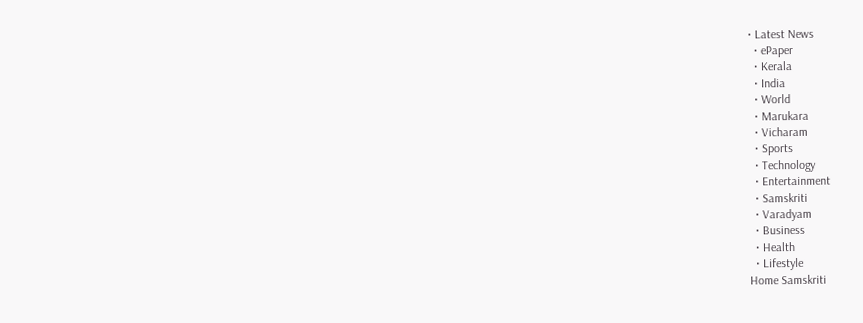• Latest News
  • ePaper
  • Kerala
  • India
  • World
  • Marukara
  • Vicharam
  • Sports
  • Technology
  • Entertainment
  • Samskriti
  • Varadyam
  • Business
  • Health
  • Lifestyle
Home Samskriti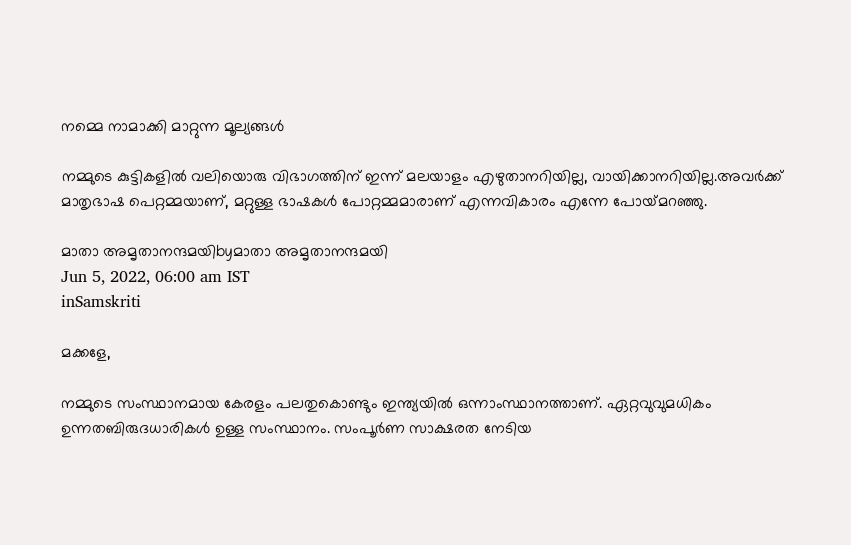നമ്മെ നാമാക്കി മാറ്റുന്ന മൂല്യങ്ങള്‍

നമ്മുടെ കുട്ടികളില്‍ വലിയൊരു വിഭാഗത്തിന് ഇന്ന് മലയാളം എഴുതാനറിയില്ല, വായിക്കാനറിയില്ല.അവര്‍ക്ക് മാതൃഭാഷ പെറ്റമ്മയാണ്, മറ്റുള്ള ഭാഷകള്‍ പോറ്റമ്മമാരാണ് എന്നവികാരം എന്നേ പോയ്‌മറഞ്ഞു.

മാതാ അമൃതാനന്ദമയിbyമാതാ അമൃതാനന്ദമയി
Jun 5, 2022, 06:00 am IST
inSamskriti

മക്കളേ,

നമ്മുടെ സംസ്ഥാനമായ കേരളം പലതുകൊണ്ടും ഇന്ത്യയില്‍ ഒന്നാംസ്ഥാനത്താണ്. ഏറ്റവുവുമധികം ഉന്നതബിരുദധാരികള്‍ ഉള്ള സംസ്ഥാനം. സംപൂര്‍ണ സാക്ഷരത നേടിയ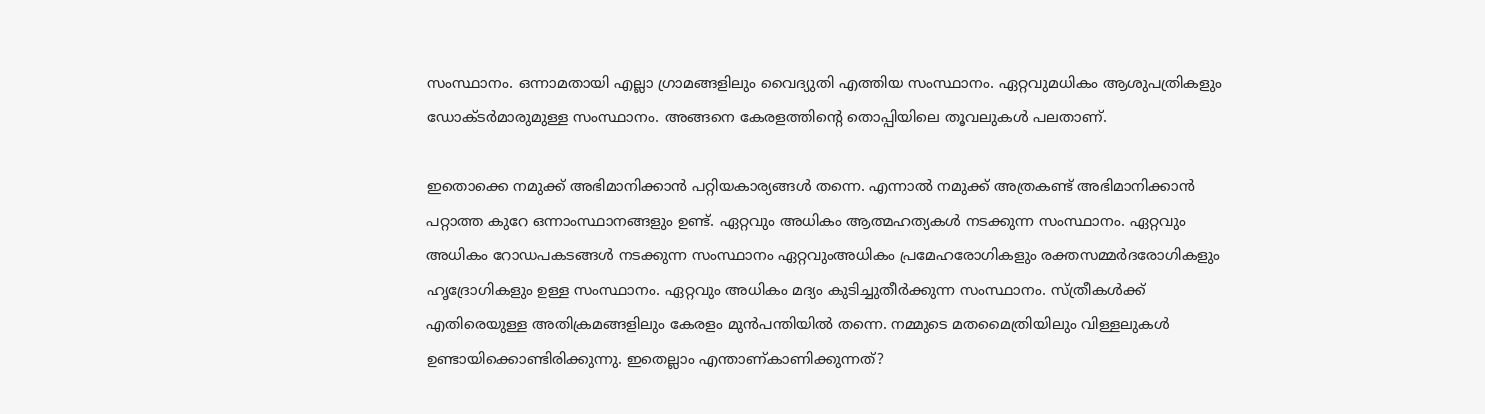സംസ്ഥാനം. ഒന്നാമതായി എല്ലാ ഗ്രാമങ്ങളിലും വൈദ്യുതി എത്തിയ സംസ്ഥാനം. ഏറ്റവുമധികം ആശുപത്രികളും ഡോക്ടര്‍മാരുമുള്ള സംസ്ഥാനം. അങ്ങനെ കേരളത്തിന്റെ തൊപ്പിയിലെ തൂവലുകള്‍ പലതാണ്.

ഇതൊക്കെ നമുക്ക് അഭിമാനിക്കാന്‍ പറ്റിയകാര്യങ്ങള്‍ തന്നെ. എന്നാല്‍ നമുക്ക് അത്രകണ്ട് അഭിമാനിക്കാന്‍ പറ്റാത്ത കുറേ ഒന്നാംസ്ഥാനങ്ങളും ഉണ്ട്. ഏറ്റവും അധികം ആത്മഹത്യകള്‍ നടക്കുന്ന സംസ്ഥാനം. ഏറ്റവും അധികം റോഡപകടങ്ങള്‍ നടക്കുന്ന സംസ്ഥാനം ഏറ്റവുംഅധികം പ്രമേഹരോഗികളും രക്തസമ്മര്‍ദരോഗികളും ഹൃദ്രോഗികളും ഉള്ള സംസ്ഥാനം. ഏറ്റവും അധികം മദ്യം കുടിച്ചുതീര്‍ക്കുന്ന സംസ്ഥാനം. സ്ത്രീകള്‍ക്ക് എതിരെയുള്ള അതിക്രമങ്ങളിലും കേരളം മുന്‍പന്തിയില്‍ തന്നെ. നമ്മുടെ മതമൈത്രിയിലും വിള്ളലുകള്‍ ഉണ്ടായിക്കൊണ്ടിരിക്കുന്നു. ഇതെല്ലാം എന്താണ്കാണിക്കുന്നത്?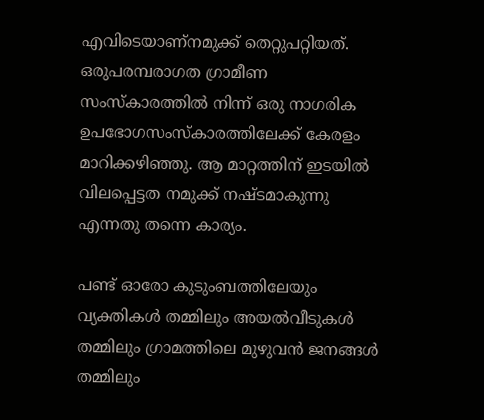എവിടെയാണ്‌നമുക്ക് തെറ്റുപറ്റിയത്. ഒരുപരമ്പരാഗത ഗ്രാമീണ സംസ്‌കാരത്തില്‍ നിന്ന് ഒരു നാഗരിക ഉപഭോഗസംസ്‌കാരത്തിലേക്ക് കേരളം മാറിക്കഴിഞ്ഞു. ആ മാറ്റത്തിന് ഇടയില്‍ വിലപ്പെട്ടത നമുക്ക് നഷ്ടമാകുന്നു എന്നതു തന്നെ കാര്യം.

പണ്ട് ഓരോ കുടുംബത്തിലേയും വ്യക്തികള്‍ തമ്മിലും അയല്‍വീടുകള്‍ തമ്മിലും ഗ്രാമത്തിലെ മുഴുവന്‍ ജനങ്ങള്‍ തമ്മിലും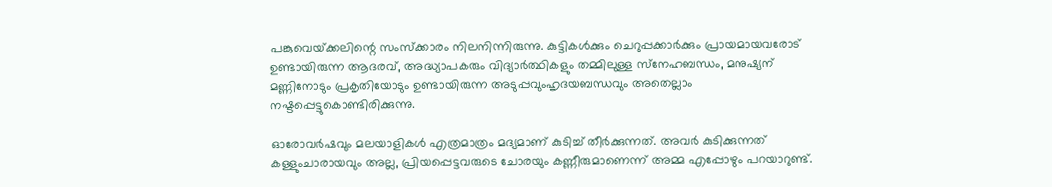പങ്കുവെയ്‌ക്കലിന്റെ സംസ്‌ക്കാരം നിലനിന്നിരുന്നു. കുട്ടികള്‍ക്കും ചെറുപ്പക്കാര്‍ക്കും പ്രായമായവരോട് ഉണ്ടായിരുന്ന ആദരവ്, അദ്ധ്യാപകരും വിദ്യാര്‍ത്ഥികളും തമ്മിലുള്ള സ്‌നേഹബന്ധം, മനുഷ്യന് മണ്ണിനോടും പ്രകൃതിയോടും ഉണ്ടായിരുന്ന അടുപ്പവുംഹൃദയബന്ധവും അതെല്ലാം നഷ്ടപ്പെട്ടുകൊണ്ടിരിക്കുന്നു.

ഓരോവര്‍ഷവും മലയാളികള്‍ എത്രമാത്രം മദ്യമാണ് കുടിച്ച് തീര്‍ക്കുന്നത്. അവര്‍ കുടിക്കുന്നത് കള്ളുംചാരായവും അല്ല, പ്രിയപ്പെട്ടവരുടെ ചോരയും കണ്ണീരുമാണെന്ന് അമ്മ എപ്പോഴും പറയാറുണ്ട്.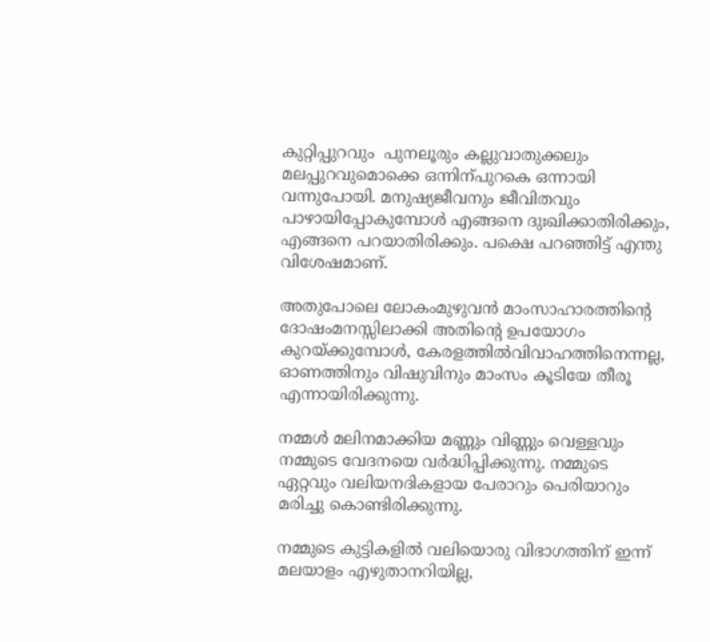കുറ്റിപ്പുറവും  പുനലൂരും കല്ലുവാതുക്കലും മലപ്പുറവുമൊക്കെ ഒന്നിന്പുറകെ ഒന്നായി വന്നുപോയി. മനുഷ്യജീവനും ജീവിതവും പാഴായിപ്പോകുമ്പോള്‍ എങ്ങനെ ദുഃഖിക്കാതിരിക്കും, എങ്ങനെ പറയാതിരിക്കും. പക്ഷെ പറഞ്ഞിട്ട് എന്തു വിശേഷമാണ്.

അതുപോലെ ലോകംമുഴുവന്‍ മാംസാഹാരത്തിന്റെ ദോഷംമനസ്സിലാക്കി അതിന്റെ ഉപയോഗം കുറയ്‌ക്കുമ്പോള്‍, കേരളത്തില്‍വിവാഹത്തിനെന്നല്ല, ഓണത്തിനും വിഷുവിനും മാംസം കൂടിയേ തീരൂ എന്നായിരിക്കുന്നു.

നമ്മള്‍ മലിനമാക്കിയ മണ്ണും വിണ്ണും വെള്ളവും നമ്മുടെ വേദനയെ വര്‍ദ്ധിപ്പിക്കുന്നു. നമ്മുടെ ഏറ്റവും വലിയനദികളായ പേരാറും പെരിയാറും മരിച്ചു കൊണ്ടിരിക്കുന്നു.

നമ്മുടെ കുട്ടികളില്‍ വലിയൊരു വിഭാഗത്തിന് ഇന്ന് മലയാളം എഴുതാനറിയില്ല,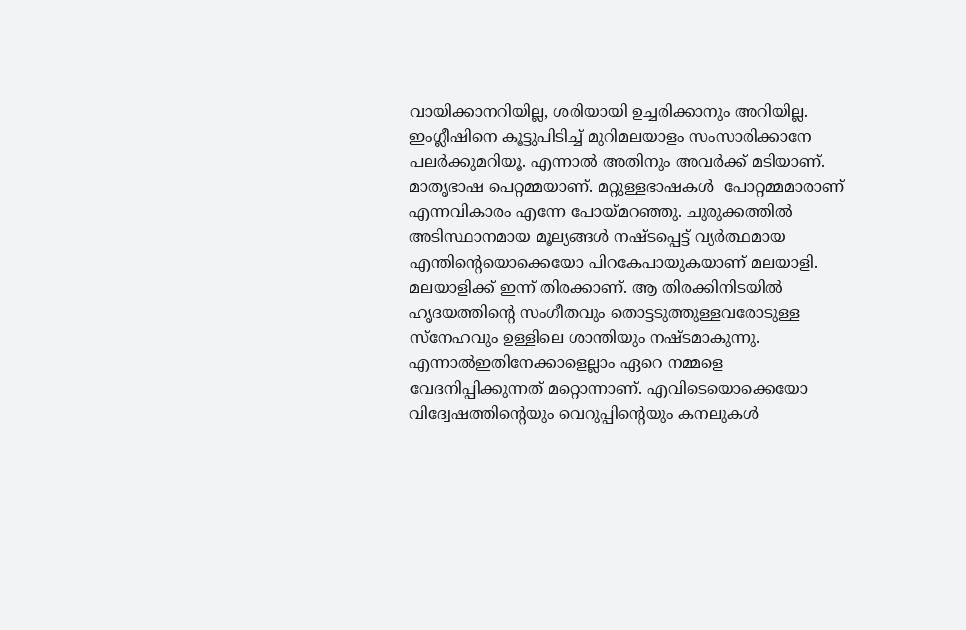വായിക്കാനറിയില്ല, ശരിയായി ഉച്ചരിക്കാനും അറിയില്ല. ഇംഗ്ലീഷിനെ കൂട്ടുപിടിച്ച് മുറിമലയാളം സംസാരിക്കാനേ പലര്‍ക്കുമറിയൂ. എന്നാല്‍ അതിനും അവര്‍ക്ക് മടിയാണ്. മാതൃഭാഷ പെറ്റമ്മയാണ്. മറ്റുള്ളഭാഷകള്‍  പോറ്റമ്മമാരാണ് എന്നവികാരം എന്നേ പോയ്‌മറഞ്ഞു. ചുരുക്കത്തില്‍ അടിസ്ഥാനമായ മൂല്യങ്ങള്‍ നഷ്ടപ്പെട്ട് വ്യര്‍ത്ഥമായ എന്തിന്റെയൊക്കെയോ പിറകേപായുകയാണ് മലയാളി. മലയാളിക്ക് ഇന്ന് തിരക്കാണ്. ആ തിരക്കിനിടയില്‍ ഹൃദയത്തിന്റെ സംഗീതവും തൊട്ടടുത്തുള്ളവരോടുള്ള സ്‌നേഹവും ഉള്ളിലെ ശാന്തിയും നഷ്ടമാകുന്നു. എന്നാല്‍ഇതിനേക്കാളെല്ലാം ഏറെ നമ്മളെ വേദനിപ്പിക്കുന്നത് മറ്റൊന്നാണ്. എവിടെയൊക്കെയോ വിദ്വേഷത്തിന്റെയും വെറുപ്പിന്റെയും കനലുകള്‍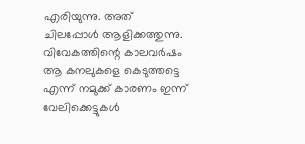എരിയുന്നു. അത് ചിലപ്പോള്‍ ആളിക്കത്തുന്നു. വിവേകത്തിന്റെ കാലവര്‍ഷം ആ കനലുകളെ കെടുത്തട്ടെ എന്ന് നമുക്ക് കാരണം ഇന്ന് വേലിക്കെട്ടുകള്‍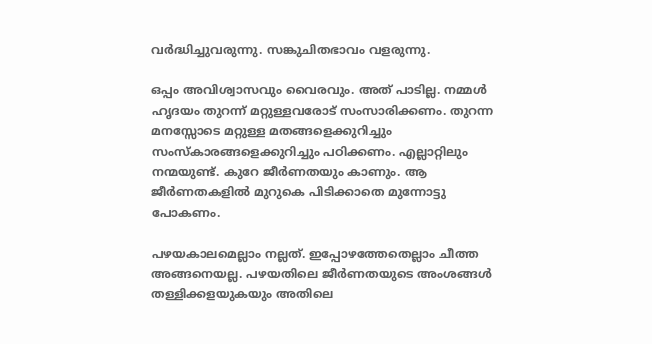വര്‍ദ്ധിച്ചുവരുന്നു. സങ്കുചിതഭാവം വളരുന്നു.

ഒപ്പം അവിശ്വാസവും വൈരവും. അത് പാടില്ല. നമ്മള്‍ ഹൃദയം തുറന്ന് മറ്റുള്ളവരോട് സംസാരിക്കണം. തുറന്ന മനസ്സോടെ മറ്റുള്ള മതങ്ങളെക്കുറിച്ചും സംസ്‌കാരങ്ങളെക്കുറിച്ചും പഠിക്കണം. എല്ലാറ്റിലും നന്മയുണ്ട്. കുറേ ജീര്‍ണതയും കാണും. ആ ജീര്‍ണതകളില്‍ മുറുകെ പിടിക്കാതെ മുന്നോട്ടു പോകണം.

പഴയകാലമെല്ലാം നല്ലത്. ഇപ്പോഴത്തേതെല്ലാം ചീത്ത അങ്ങനെയല്ല. പഴയതിലെ ജീര്‍ണതയുടെ അംശങ്ങള്‍ തള്ളിക്കളയുകയും അതിലെ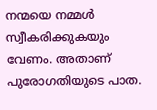നന്മയെ നമ്മള്‍ സ്വീകരിക്കുകയും വേണം. അതാണ് പുരോഗതിയുടെ പാത.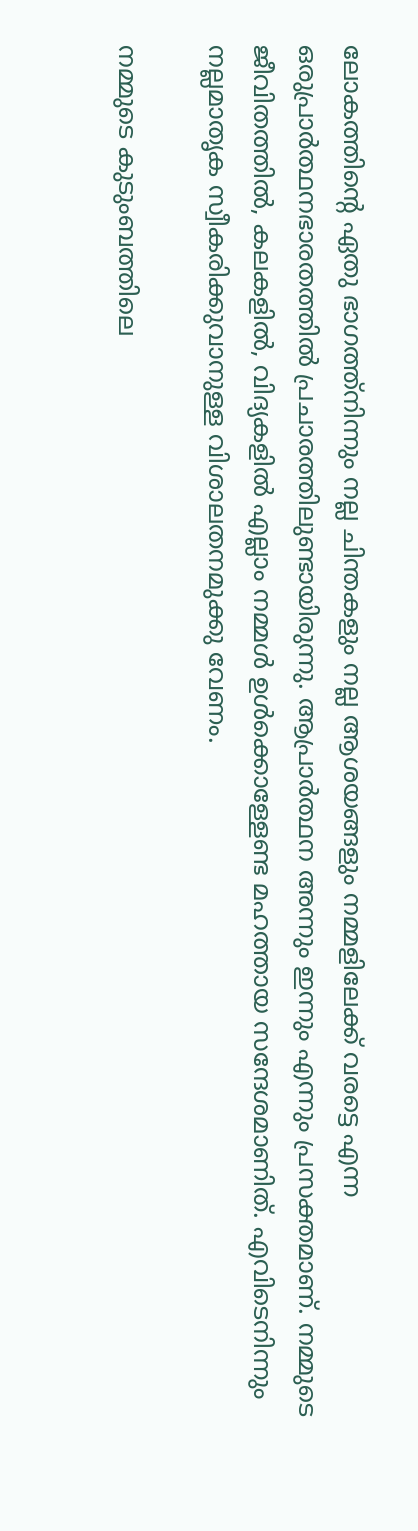ലോകത്തിന്റെ ഏതു ഭാഗത്ത്‌നിന്നും നല്ല ചിന്തകളും നല്ല ആശയങ്ങളും നമ്മളിലേക്ക് വരട്ടെ എന്ന ഒരുപ്രാര്‍ത്ഥനഭാരതത്തില്‍ പ്രചാരത്തിലുണ്ടായിരുന്നു. ആപ്രാര്‍ത്ഥന അന്നും ഇന്നും എന്നും പ്രസക്തമാണ്. നമ്മുടെ ജീവിതത്തില്‍, കലകളില്‍, വിദ്യകളില്‍ എല്ലാം നമ്മള്‍ ഉള്‍ക്കൊള്ളേണ്ട മഹത്തായ സന്ദേശമാണിത്. എവിടെനിന്നും നല്ലമാതൃക സ്വീകരിക്കുവാനുള്ള വിശാലതനമുക്കു വേണം.

നമ്മുടെ കുടുംബത്തിലെ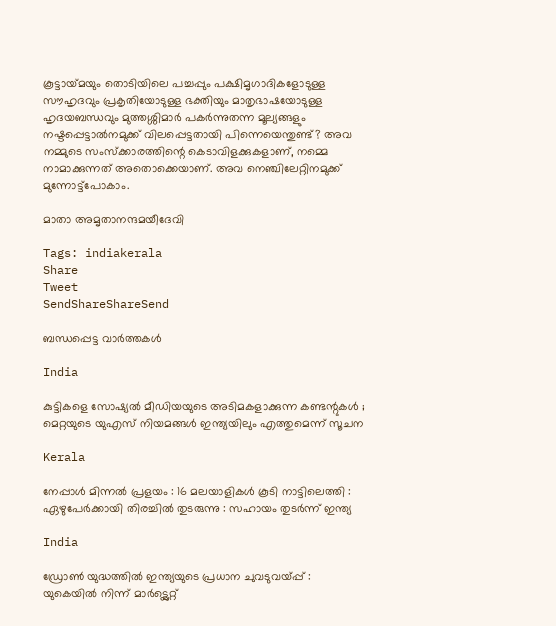കൂട്ടായ്‌മയും തൊടിയിലെ പച്ചപ്പും പക്ഷിമൃഗാദികളോടുള്ള സൗഹൃദവും പ്രകൃതിയോടുള്ള ഭക്തിയും മാതൃഭാഷയോടുള്ള ഹൃദയബന്ധവും മുത്തശ്ശിമാര്‍ പകര്‍ന്നുതന്ന മൂല്യങ്ങളും നഷ്ടപ്പെട്ടാല്‍നമുക്ക് വിലപ്പെട്ടതായി പിന്നെയെന്തുണ്ട്? അവ നമ്മുടെ സംസ്‌ക്കാരത്തിന്റെ കെടാവിളക്കുകളാണ്, നമ്മെ നാമാക്കുന്നത് അതൊക്കെയാണ്. അവ നെഞ്ചിലേറ്റിനമുക്ക് മുന്നോട്ട്‌പോകാം.

മാതാ അമൃതാനന്ദമയീദേവി

Tags: indiakerala
Share
Tweet
SendShareShareSend

ബന്ധപ്പെട്ട വാര്‍ത്തകള്‍

India

കുട്ടികളെ സോഷ്യൽ മീഡിയയുടെ അടിമകളാക്കുന്ന കണ്ടന്റുകൾ ; മെറ്റയുടെ യുഎസ് നിയമങ്ങൾ ഇന്ത്യയിലും എത്തുമെന്ന് സൂചന

Kerala

നേപ്പാൾ മിന്നൽ പ്രളയം : 16 മലയാളികള്‍ കൂടി നാട്ടിലെത്തി : ഏഴുപേര്‍ക്കായി തിരച്ചില്‍ തുടരുന്നു : സഹായം തുടർന്ന് ഇന്ത്യ

India

ഡ്രോൺ യുദ്ധത്തിൽ ഇന്ത്യയുടെ പ്രധാന ചുവടുവയ്‌പ്പ് : യുകെയിൽ നിന്ന് മാർട്ട്ലെറ്റ്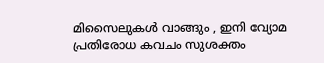മിസൈലുകൾ വാങ്ങും , ഇനി വ്യോമ പ്രതിരോധ കവചം സുശക്തം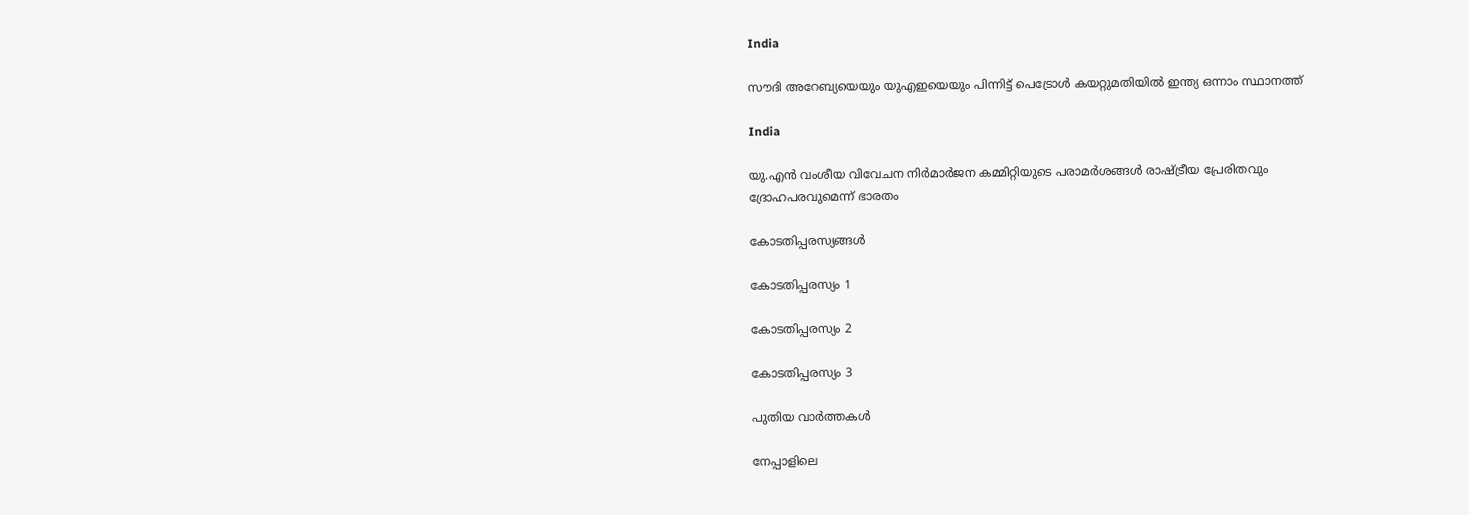India

സൗദി അറേബ്യയെയും യുഎഇയെയും പിന്നിട്ട് പെട്രോള്‍ കയറ്റുമതിയില്‍ ഇന്ത്യ ഒന്നാം സ്ഥാനത്ത്

India

യു.എന്‍ വംശീയ വിവേചന നിര്‍മാര്‍ജന കമ്മിറ്റിയുടെ പരാമര്‍ശങ്ങള്‍ രാഷ്‌ട്രീയ പ്രേരിതവും ദ്രോഹപരവുമെന്ന് ഭാരതം

കോടതിപ്പരസ്യങ്ങള്‍

കോടതിപ്പരസ്യം 1

കോടതിപ്പരസ്യം 2

കോടതിപ്പരസ്യം 3

പുതിയ വാര്‍ത്തകള്‍

നേപ്പാളിലെ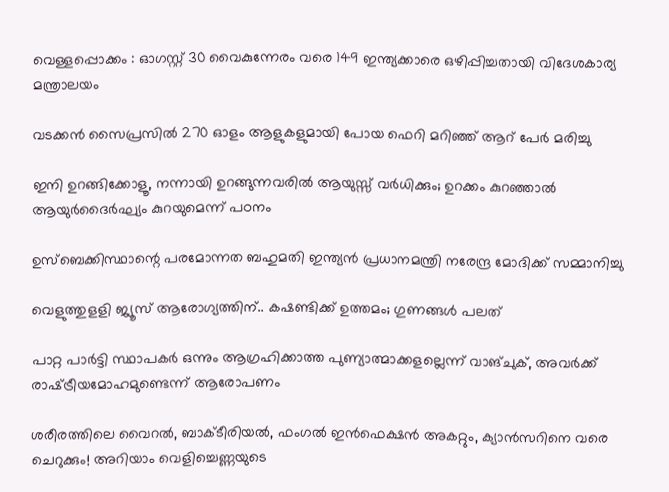വെള്ളപ്പൊക്കം : ഓഗസ്റ്റ് 30 വൈകുന്നേരം വരെ 149 ഇന്ത്യക്കാരെ ഒഴിപ്പിച്ചതായി വിദേശകാര്യ മന്ത്രാലയം

വടക്കൻ സൈപ്രസിൽ 270 ഓളം ആളുകളുമായി പോയ ഫെറി മറിഞ്ഞ് ആറ് പേർ മരിച്ചു

ഇനി ഉറങ്ങിക്കോളൂ, നന്നായി ഉറങ്ങുന്നവരിൽ ആയുസ്സ് വർധിക്കും; ഉറക്കം കുറഞ്ഞാൽ ആയുർദൈർഘ്യം കുറയുമെന്ന് പഠനം

ഉസ്‌ബെക്കിസ്ഥാന്റെ പരമോന്നത ബഹുമതി ഇന്ത്യൻ പ്രധാനമന്ത്രി നരേന്ദ്ര മോദിക്ക് സമ്മാനിച്ചു

വെളുത്തുളളി ജ്യൂസ് ആരോഗ്യത്തിന്.. കഷണ്ടിക്ക് ഉത്തമം; ഗുണങ്ങള്‍ പലത്

പാറ്റ പാർട്ടി സ്ഥാപകർ ഒന്നും ആഗ്രഹിക്കാത്ത പുണ്യാത്മാക്കളല്ലെന്ന് വാങ്ചുക്, അവർക്ക് രാഷ്‌ട്രീയമോഹമുണ്ടെന്ന് ആരോപണം

ശരീരത്തിലെ വൈറല്‍, ബാക്ടീരിയല്‍, ഫംഗല്‍ ഇന്‍ഫെക്ഷന്‍ അകറ്റും, ക്യാൻസറിനെ വരെ ചെറുക്കും! അറിയാം വെളിച്ചെണ്ണയുടെ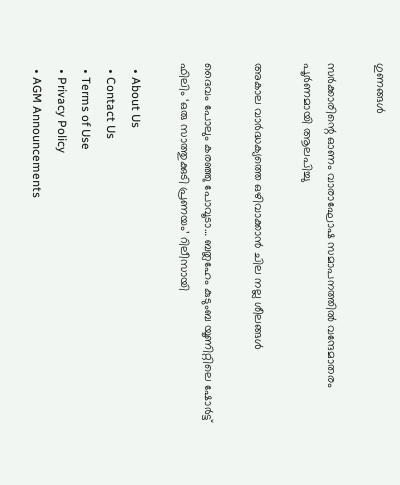ഗുണങ്ങൾ

സര്‍ക്കാരിന്റെ ഓണം വാരാഘോഷ സമാപനത്തില്‍ വന്ദേമാതരം പൂര്‍ണമായി ആലപിച്ചു

അകാല വാര്‍ദ്ധക്യത്തെ ഒഴിവാക്കാന്‍ ചില നല്ല ശീലങ്ങള്‍

ദൈവം പോലും കരഞ്ഞു പോവൂടാ… ബത്ലഹേം കുടുംബ യൂണിറ്റിലെ ഷോർട്ട് ഫിലിം ‘ഒരു സാത്തുക്കുടി പ്രണയം’ റിലീസായി

  • About Us
  • Contact Us
  • Terms of Use
  • Privacy Policy
  • AGM Announcements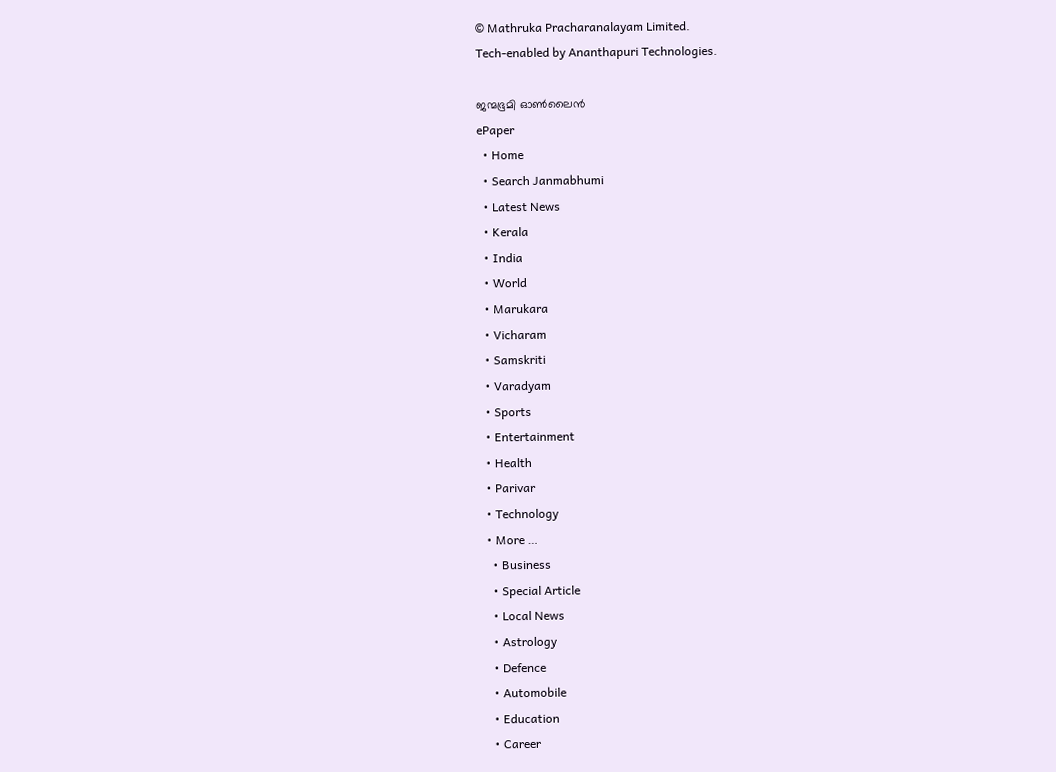© Mathruka Pracharanalayam Limited.
Tech-enabled by Ananthapuri Technologies.

ജന്മഭൂമി ഓണ്‍ലൈന്‍
ePaper
  • Home
  • Search Janmabhumi
  • Latest News
  • Kerala
  • India
  • World
  • Marukara
  • Vicharam
  • Samskriti
  • Varadyam
  • Sports
  • Entertainment
  • Health
  • Parivar
  • Technology
  • More …
    • Business
    • Special Article
    • Local News
    • Astrology
    • Defence
    • Automobile
    • Education
    • Career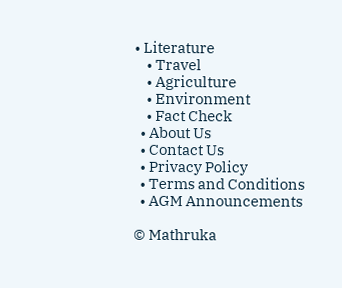• Literature
    • Travel
    • Agriculture
    • Environment
    • Fact Check
  • About Us
  • Contact Us
  • Privacy Policy
  • Terms and Conditions
  • AGM Announcements

© Mathruka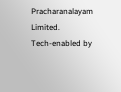Pracharanalayam Limited.
Tech-enabled by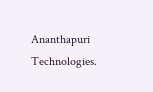Ananthapuri Technologies.